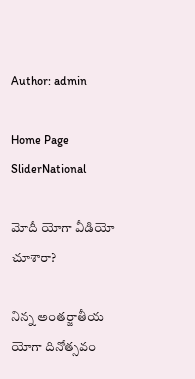Author: admin

Home Page SliderNational

మోదీ యోగా వీడియో చూశారా?

నిన్న అంతర్జాతీయ యోగా దినోత్సవం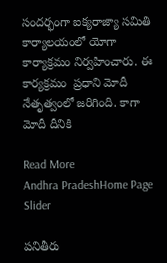సందర్భంగా ఐక్యరాజ్యా సమితి కార్యాలయంలో యోగా కార్యాక్రమం నిర్వహించారు. ఈ కార్యక్రమం  ప్రధాని మోదీ నేతృత్వంలో జరిగింది. కాగా మోదీ దీనికి

Read More
Andhra PradeshHome Page Slider

పనితీరు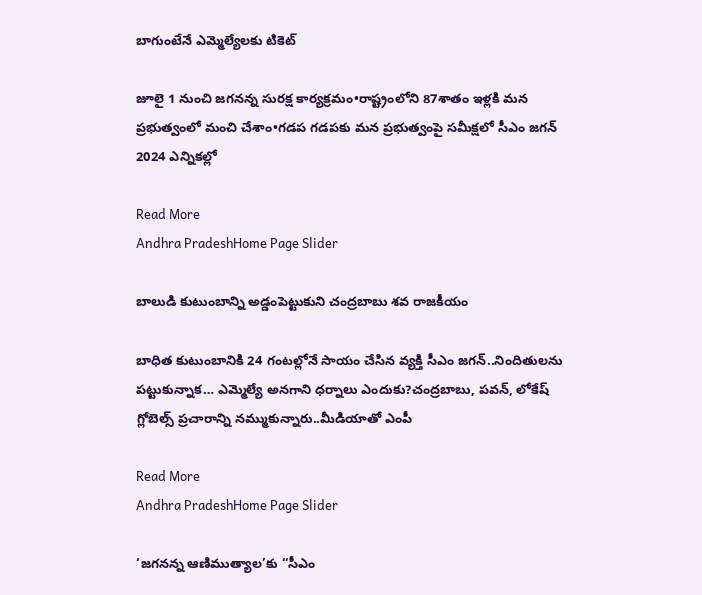బాగుంటేనే ఎమ్మెల్యేలకు టికెట్‌

జూలై 1 నుంచి జగనన్న సురక్ష కార్యక్రమం•రాష్ట్రంలోని 87శాతం ఇళ్లకి మన ప్రభుత్వంలో మంచి చేశాం•గడప గడపకు మన ప్రభుత్వంపై స‌మీక్ష‌లో సీఎం జగన్ 2024 ఎన్నిక‌ల్లో

Read More
Andhra PradeshHome Page Slider

బాలుడి కుటుంబాన్ని అడ్డంపెట్టుకుని చంద్రబాబు శవ రాజకీయం

బాధిత కుటుంబానికి 24 గంటల్లోనే సాయం చేసిన వ్యక్తి సీఎం జగన్‌..నిందితులను పట్టుకున్నాక… ఎమ్మెల్యే అనగాని ధర్నాలు ఎందుకు?చంద్రబాబు, పవన్‌, లోకేష్‌ గ్లోబెల్స్‌ ప్రచారాన్ని నమ్ముకున్నారు..మీడియాతో ఎంపీ

Read More
Andhra PradeshHome Page Slider

‘జగనన్న ఆణిముత్యాల’కు “సీఎం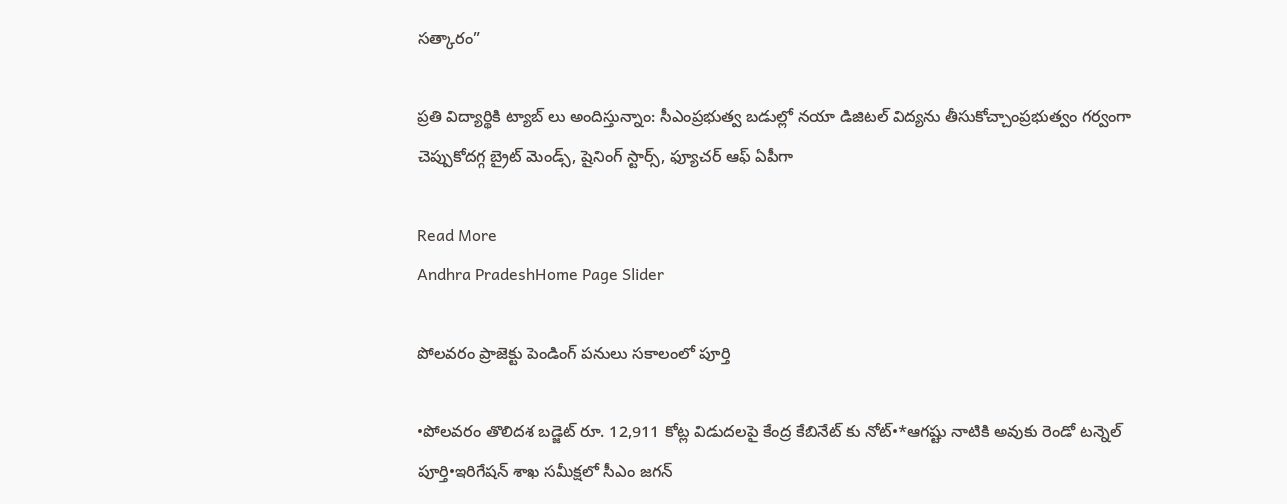సత్కారం”

ప్రతి విద్యార్థికి ట్యాబ్ లు అందిస్తున్నాం: సీఎంప్రభుత్వ బడుల్లో నయా డిజిటల్ విద్యను తీసుకోచ్చాంప్రభుత్వం గర్వంగా చెప్పుకోదగ్గ బ్రైట్‌ మెండ్స్, షైనింగ్‌ స్టార్స్, ఫ్యూచర్‌ ఆఫ్‌ ఏపీగా

Read More
Andhra PradeshHome Page Slider

పోలవరం ప్రాజెక్టు పెండింగ్ పనులు సకాలంలో పూర్తి

•పోలవరం తొలిదశ బడ్జెట్ రూ. 12,911 కోట్ల విడుదలపై కేంద్ర కేబినేట్ కు నోట్•*ఆగష్టు నాటికి అవుకు రెండో టన్నెల్ పూర్తి•ఇరిగేషన్ శాఖ సమీక్షలో సీఎం జగన్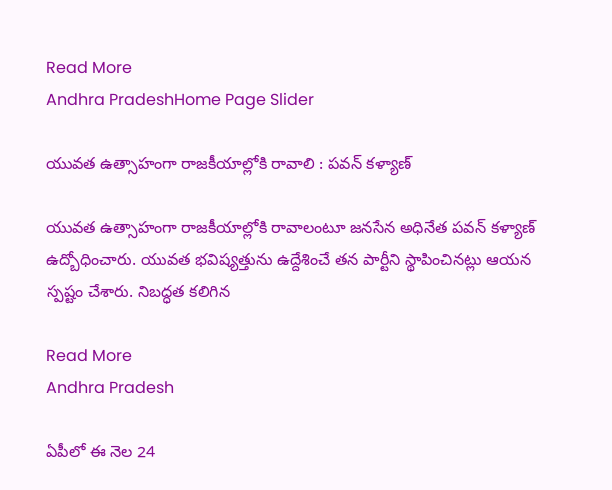Read More
Andhra PradeshHome Page Slider

యువత ఉత్సాహంగా రాజకీయాల్లోకి రావాలి : పవన్ కళ్యాణ్

యువత ఉత్సాహంగా రాజకీయాల్లోకి రావాలంటూ జనసేన అధినేత పవన్ కళ్యాణ్ ఉద్బోధించారు. యువత భవిష్యత్తును ఉద్దేశించే తన పార్టీని స్థాపించినట్లు ఆయన స్పష్టం చేశారు. నిబద్ధత కలిగిన

Read More
Andhra Pradesh

ఏపీలో ఈ నెల 24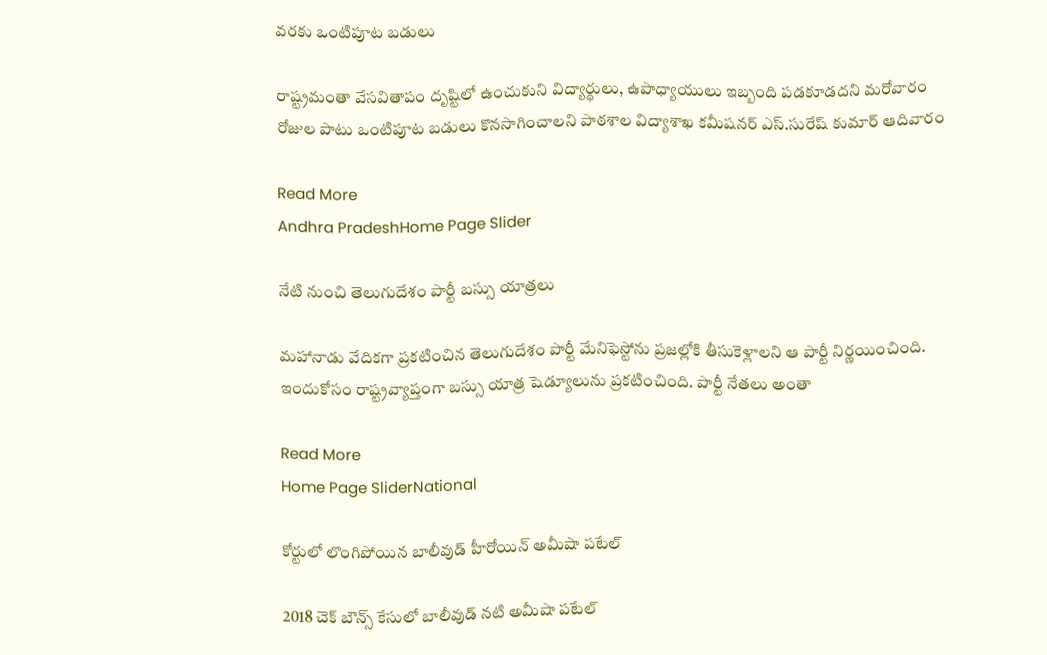వరకు ఒంటిపూట బడులు

రాష్ట్రమంతా వేసవితాపం దృష్టిలో ఉంచుకుని విద్యార్థులు, ఉపాధ్యాయులు ఇబ్బంది పడకూడదని మరోవారం రోజుల పాటు ఒంటిపూట బడులు కొనసాగించాలని పాఠశాల విద్యాశాఖ కమీషనర్ ఎస్.సురేష్ కుమార్ ఆదివారం

Read More
Andhra PradeshHome Page Slider

నేటి నుంచి తెలుగుదేశం పార్టీ బస్సు యాత్రలు

మహానాడు వేదికగా ప్రకటించిన తెలుగుదేశం పార్టీ మేనిఫెస్టోను ప్రజల్లోకి తీసుకెళ్లాలని ఆ పార్టీ నిర్ణయించింది. ఇందుకోసం రాష్ట్రవ్యాప్తంగా బస్సు యాత్ర షెడ్యూలును ప్రకటించింది. పార్టీ నేతలు అంతా

Read More
Home Page SliderNational

కోర్టులో లొంగిపోయిన బాలీవుడ్ హీరోయిన్ అమీషా పటేల్

2018 చెక్ బౌన్స్ కేసులో బాలీవుడ్ నటి అమీషా పటేల్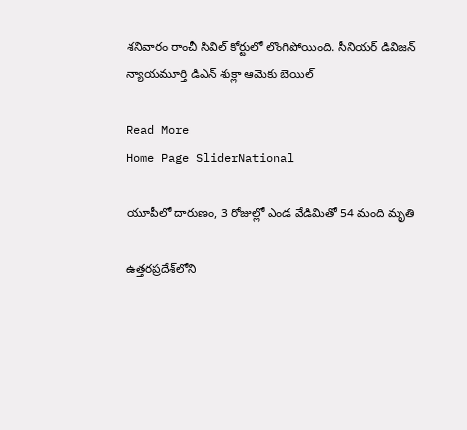శనివారం రాంచీ సివిల్ కోర్టులో లొంగిపోయింది. సీనియర్ డివిజన్ న్యాయమూర్తి డిఎన్ శుక్లా ఆమెకు బెయిల్

Read More
Home Page SliderNational

యూపీలో దారుణం, 3 రోజుల్లో ఎండ వేడిమితో 54 మంది మృతి

ఉత్తరప్రదేశ్‌లోని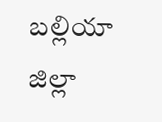బల్లియా జిల్లా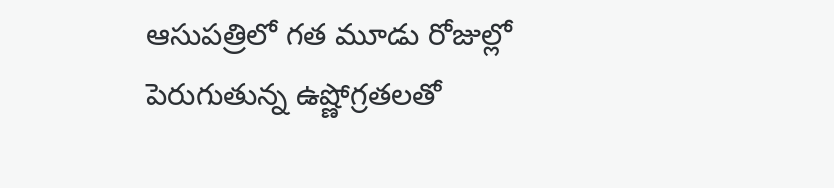ఆసుపత్రిలో గత మూడు రోజుల్లో పెరుగుతున్న ఉష్ణోగ్రతలతో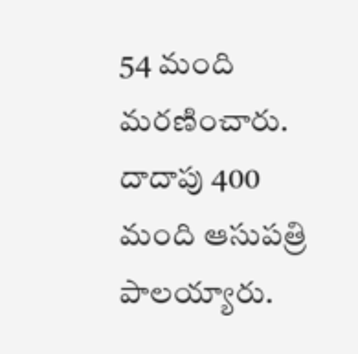54 మంది మరణించారు. దాదాపు 400 మంది ఆసుపత్రి పాలయ్యారు.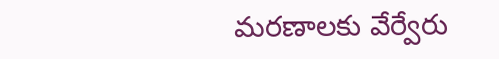మరణాలకు వేర్వేరు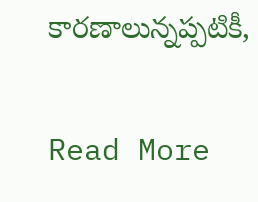కారణాలున్నప్పటికీ,

Read More